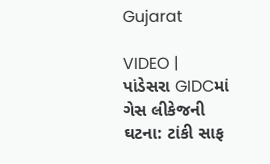Gujarat

VIDEO | પાંડેસરા GIDCમાં ગેસ લીકેજની ઘટના: ટાંકી સાફ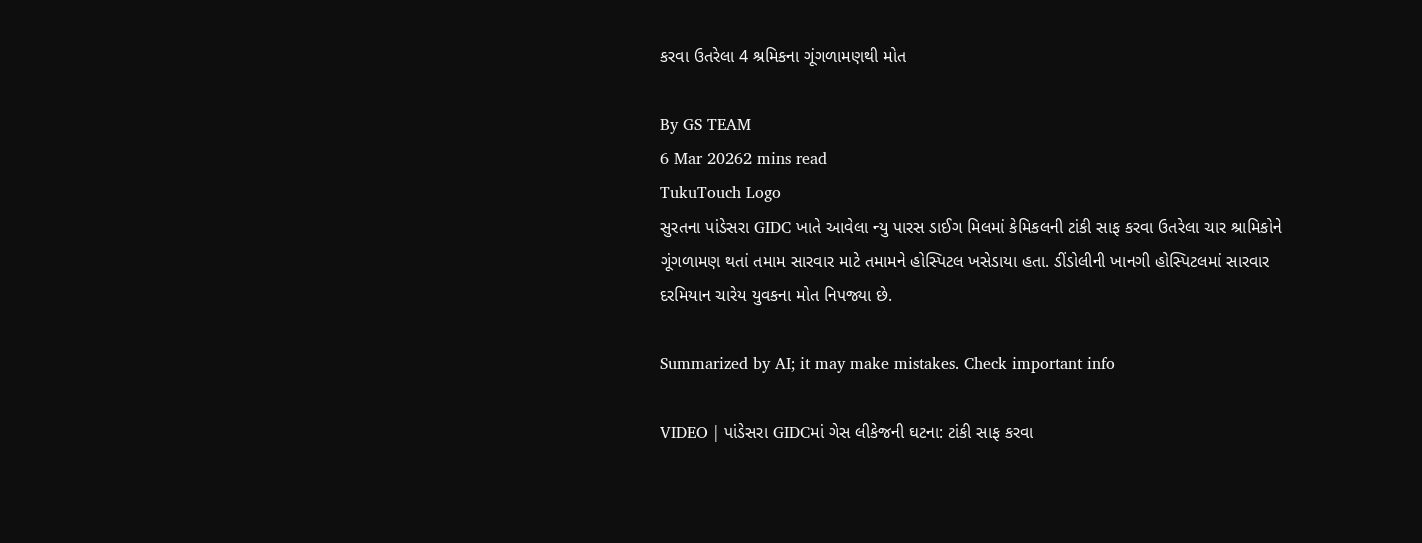કરવા ઉતરેલા 4 શ્રમિકના ગૂંગળામણથી મોત

By GS TEAM
6 Mar 20262 mins read
TukuTouch Logo
સુરતના પાંડેસરા GIDC ખાતે આવેલા ન્યુ પારસ ડાઈગ મિલમાં કેમિકલની ટાંકી સાફ કરવા ઉતરેલા ચાર શ્રામિકોને ગૂંગળામણ થતાં તમામ સારવાર માટે તમામને હોસ્પિટલ ખસેડાયા હતા. ડીંડોલીની ખાનગી હોસ્પિટલમાં સારવાર દરમિયાન ચારેય યુવકના મોત નિપજ્યા છે.

Summarized by AI; it may make mistakes. Check important info

VIDEO | પાંડેસરા GIDCમાં ગેસ લીકેજની ઘટના: ટાંકી સાફ કરવા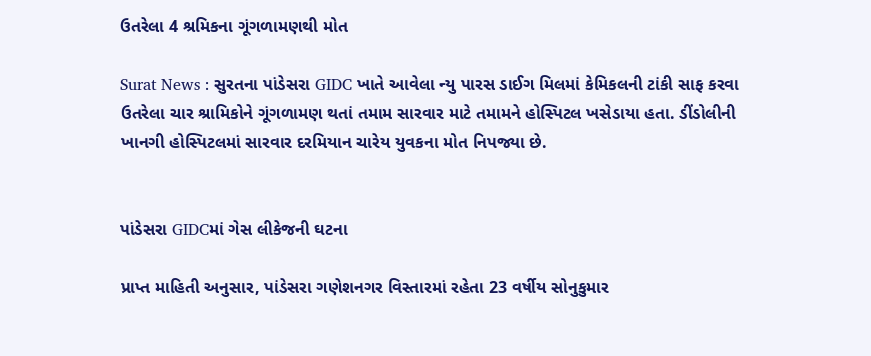ઉતરેલા 4 શ્રમિકના ગૂંગળામણથી મોત

Surat News : સુરતના પાંડેસરા GIDC ખાતે આવેલા ન્યુ પારસ ડાઈગ મિલમાં કેમિકલની ટાંકી સાફ કરવા ઉતરેલા ચાર શ્રામિકોને ગૂંગળામણ થતાં તમામ સારવાર માટે તમામને હોસ્પિટલ ખસેડાયા હતા. ડીંડોલીની ખાનગી હોસ્પિટલમાં સારવાર દરમિયાન ચારેય યુવકના મોત નિપજ્યા છે.


પાંડેસરા GIDCમાં ગેસ લીકેજની ઘટના

પ્રાપ્ત માહિતી અનુસાર, પાંડેસરા ગણેશનગર વિસ્તારમાં રહેતા 23 વર્ષીય સોનુકુમાર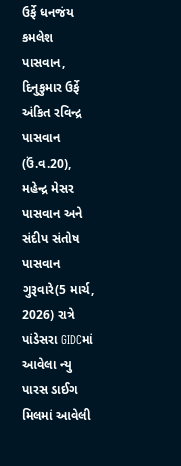ઉર્ફે ધનજંય કમલેશ પાસવાન, દિનુકુમાર ઉર્ફે અંકિત રવિન્દ્ર પાસવાન (ઉં.વ.20), મહેન્દ્ર મેસર પાસવાન અને સંદીપ સંતોષ પાસવાન ગુરૂવારે(5 માર્ચ, 2026) રાત્રે પાંડેસરા GIDCમાં આવેલા ન્યુ પારસ ડાઈગ મિલમાં આવેલી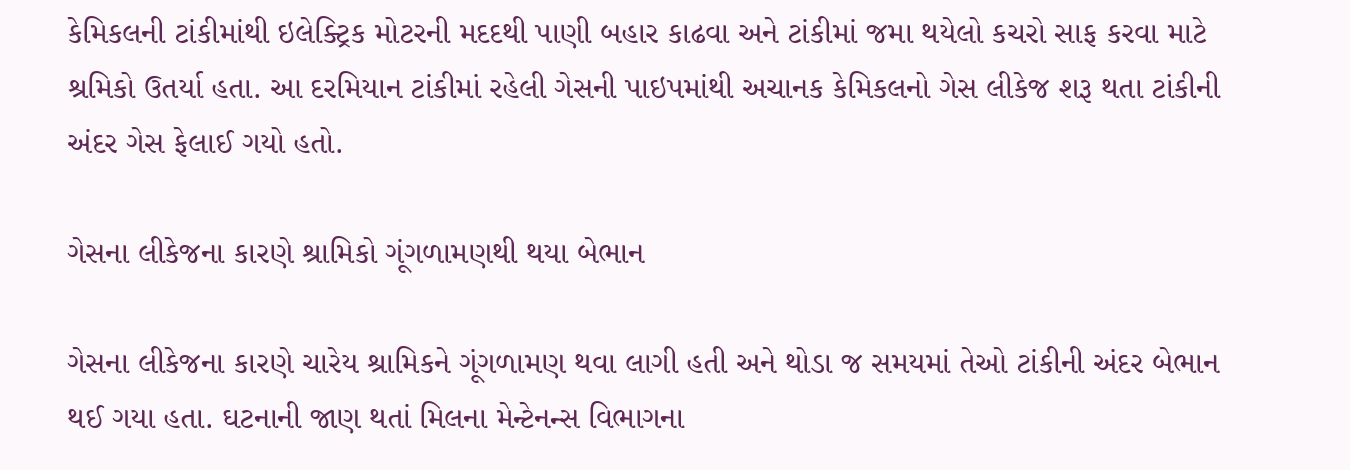કેમિકલની ટાંકીમાંથી ઇલેક્ટ્રિક મોટરની મદદથી પાણી બહાર કાઢવા અને ટાંકીમાં જમા થયેલો કચરો સાફ કરવા માટે શ્રમિકો ઉતર્યા હતા. આ દરમિયાન ટાંકીમાં રહેલી ગેસની પાઇપમાંથી અચાનક કેમિકલનો ગેસ લીકેજ શરૂ થતા ટાંકીની અંદર ગેસ ફેલાઈ ગયો હતો.

ગેસના લીકેજના કારણે શ્રામિકો ગૂંગળામણથી થયા બેભાન

ગેસના લીકેજના કારણે ચારેય શ્રામિકને ગૂંગળામણ થવા લાગી હતી અને થોડા જ સમયમાં તેઓ ટાંકીની અંદર બેભાન થઈ ગયા હતા. ઘટનાની જાણ થતાં મિલના મેન્ટેનન્સ વિભાગના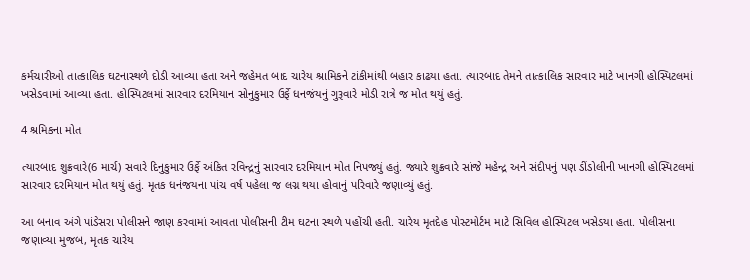કર્મચારીઓ તાત્કાલિક ઘટનાસ્થળે દોડી આવ્યા હતા અને જહેમત બાદ ચારેય શ્રામિકને ટાંકીમાંથી બહાર કાઢયા હતા. ત્યારબાદ તેમને તાત્કાલિક સારવાર માટે ખાનગી હોસ્પિટલમાં ખસેડવામાં આવ્યા હતા. હોસ્પિટલમાં સારવાર દરમિયાન સોનુકુમાર ઉર્ફે ધનજંયનું ગુરૂવારે મોડી રાત્રે જ મોત થયું હતું.

4 શ્રમિકના મોત

ત્યારબાદ શુક્રવારે(6 માર્ચ) સવારે દિનુકુમાર ઉર્ફે અંકિત રવિન્દ્રનું સારવાર દરમિયાન મોત નિપજ્યું હતું. જ્યારે શુક્રવારે સાંજે મહેન્દ્ર અને સંદીપનું પણ ડીંડોલીની ખાનગી હોસ્પિટલમાં સારવાર દરમિયાન મોત થયું હતું. મૃતક ધનંજયના પાંચ વર્ષ પહેલા જ લગ્ન થયા હોવાનું પરિવારે જણાવ્યું હતું.

આ બનાવ અંગે પાંડેસરા પોલીસને જાણ કરવામાં આવતા પોલીસની ટીમ ઘટના સ્થળે પહોંચી હતી. ચારેય મૃતદેહ પોસ્ટમોર્ટમ માટે સિવિલ હોસ્પિટલ ખસેડયા હતા. પોલીસના જણાવ્યા મુજબ, મૃતક ચારેય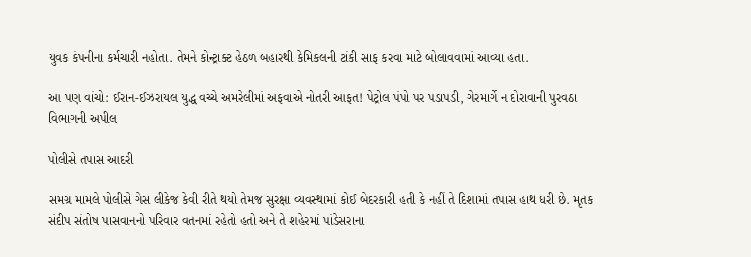યુવક કંપનીના કર્મચારી નહોતા. તેમને કોન્ટ્રાક્ટ હેઠળ બહારથી કેમિકલની ટાંકી સાફ કરવા માટે બોલાવવામાં આવ્યા હતા.

આ પણ વાંચો: ઈરાન-ઈઝરાયલ યુદ્ધ વચ્ચે અમરેલીમાં અફવાએ નોતરી આફત! પેટ્રોલ પંપો પર પડાપડી, ગેરમાર્ગે ન દોરાવાની પુરવઠા વિભાગની અપીલ

પોલીસે તપાસ આદરી

સમગ્ર મામલે પોલીસે ગેસ લીકેજ કેવી રીતે થયો તેમજ સુરક્ષા વ્યવસ્થામાં કોઈ બેદરકારી હતી કે નહીં તે દિશામાં તપાસ હાથ ધરી છે. મૃતક સંદીપ સંતોષ પાસવાનનો પરિવાર વતનમાં રહેતો હતો અને તે શહેરમાં પાંડેસરાના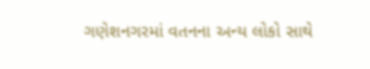ગણેશનગરમાં વતનના અન્ય લોકો સાથે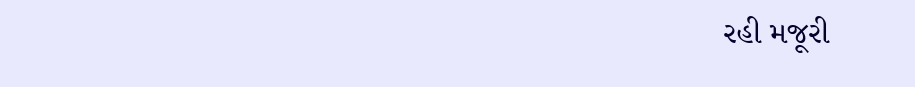રહી મજૂરી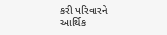કરી પરિવારને આર્થિક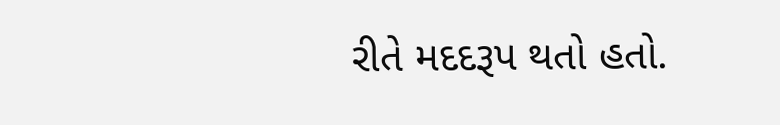રીતે મદદરૂપ થતો હતો.